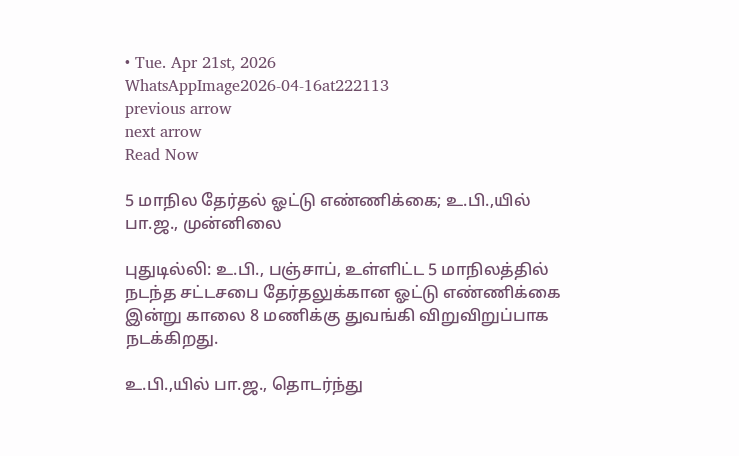• Tue. Apr 21st, 2026
WhatsAppImage2026-04-16at222113
previous arrow
next arrow
Read Now

5 மாநில தேர்தல் ஓட்டு எண்ணிக்கை; உ.பி.,யில் பா.ஜ., முன்னிலை

புதுடில்லி: உ.பி., பஞ்சாப், உள்ளிட்ட 5 மாநிலத்தில் நடந்த சட்டசபை தேர்தலுக்கான ஓட்டு எண்ணிக்கை இன்று காலை 8 மணிக்கு துவங்கி விறுவிறுப்பாக நடக்கிறது.

உ.பி.,யில் பா.ஜ., தொடர்ந்து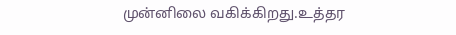முன்னிலை வகிக்கிறது.உத்தர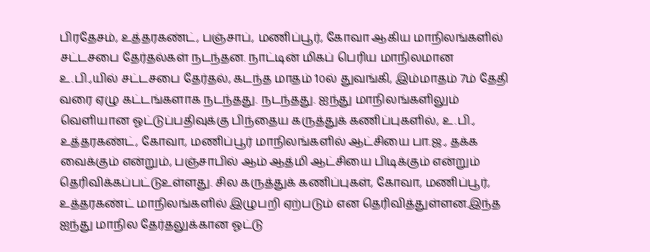பிரதேசம், உத்தரகண்ட், பஞ்சாப், மணிப்பூர், கோவா ஆகிய மாநிலங்களில் சட்டசபை தேர்தல்கள் நடந்தன. நாட்டின் மிகப் பெரிய மாநிலமான உ.பி.,யில் சட்டசபை தேர்தல், கடந்த மாதம் 1௦ல் துவங்கி, இம்மாதம் 7ம் தேதி வரை ஏழு கட்டங்களாக நடந்தது. நடந்தது. ஐந்து மாநிலங்களிலும் வெளியான ஓட்டுப்பதிவுக்கு பிந்தைய கருத்துக் கணிப்புகளில், உ.பி., உத்தரகண்ட், கோவா, மணிப்பூர் மாநிலங்களில் ஆட்சியை பா.ஜ., தக்க வைக்கும் என்றும், பஞ்சாபில் ஆம் ஆத்மி ஆட்சியை பிடிக்கும் என்றும் தெரிவிக்கப்பட்டுஉள்ளது. சில கருத்துக் கணிப்புகள், கோவா, மணிப்பூர், உத்தரகண்ட் மாநிலங்களில் இழுபறி ஏற்படும் என தெரிவித்துள்ளன.இந்த ஐந்து மாநில தேர்தலுக்கான ஓட்டு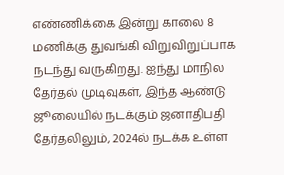எண்ணிக்கை இன்று காலை 8 மணிக்கு துவங்கி விறுவிறுப்பாக நடந்து வருகிறது. ஐந்து மாநில தேர்தல் முடிவுகள், இந்த ஆண்டு ஜூலையில் நடக்கும் ஜனாதிபதி தேர்தலிலும், 2024ல் நடக்க உள்ள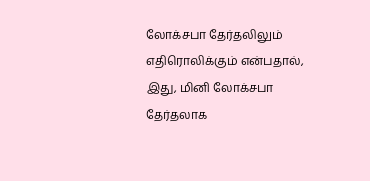லோக்சபா தேர்தலிலும் எதிரொலிக்கும் என்பதால், இது, மினி லோக்சபா தேர்தலாக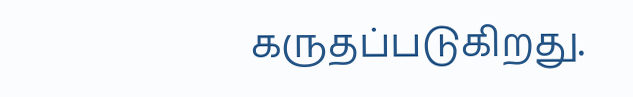கருதப்படுகிறது.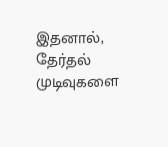இதனால், தேர்தல் முடிவுகளை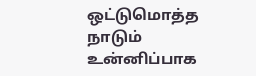ஒட்டுமொத்த நாடும் உன்னிப்பாக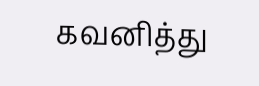கவனித்து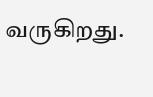வருகிறது.